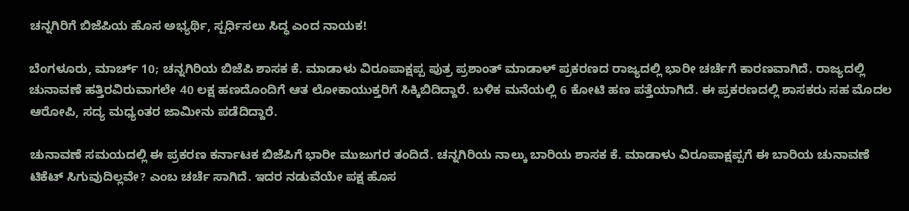ಚನ್ನಗಿರಿಗೆ ಬಿಜೆಪಿಯ ಹೊಸ ಅಭ್ಯರ್ಥಿ, ಸ್ಪರ್ಧಿಸಲು ಸಿದ್ಧ ಎಂದ ನಾಯಕ!

ಬೆಂಗಳೂರು, ಮಾರ್ಚ್ 10; ಚನ್ನಗಿರಿಯ ಬಿಜೆಪಿ ಶಾಸಕ ಕೆ. ಮಾಡಾಳು ವಿರೂಪಾಕ್ಷಪ್ಪ ಪುತ್ರ ಪ್ರಶಾಂತ್ ಮಾಡಾಳ್ ಪ್ರಕರಣದ ರಾಜ್ಯದಲ್ಲಿ ಭಾರೀ ಚರ್ಚೆಗೆ ಕಾರಣವಾಗಿದೆ. ರಾಜ್ಯದಲ್ಲಿ ಚುನಾವಣೆ ಹತ್ತಿರವಿರುವಾಗಲೇ 40 ಲಕ್ಷ ಹಣದೊಂದಿಗೆ ಆತ ಲೋಕಾಯುಕ್ತರಿಗೆ ಸಿಕ್ಕಿಬಿದಿದ್ದಾರೆ. ಬಳಿಕ ಮನೆಯಲ್ಲಿ 6 ಕೋಟಿ ಹಣ ಪತ್ತೆಯಾಗಿದೆ. ಈ ಪ್ರಕರಣದಲ್ಲಿ ಶಾಸಕರು ಸಹ ಮೊದಲ ಆರೋಪಿ, ಸದ್ಯ ಮಧ್ಯಂತರ ಜಾಮೀನು ಪಡೆದಿದ್ದಾರೆ.

ಚುನಾವಣೆ ಸಮಯದಲ್ಲಿ ಈ ಪ್ರಕರಣ ಕರ್ನಾಟಕ ಬಿಜೆಪಿಗೆ ಭಾರೀ ಮುಜುಗರ ತಂದಿದೆ. ಚನ್ನಗಿರಿಯ ನಾಲ್ಕು ಬಾರಿಯ ಶಾಸಕ ಕೆ. ಮಾಡಾಳು ವಿರೂಪಾಕ್ಷಪ್ಪಗೆ ಈ ಬಾರಿಯ ಚುನಾವಣೆ ಟಿಕೆಟ್ ಸಿಗುವುದಿಲ್ಲವೇ? ಎಂಬ ಚರ್ಚೆ ಸಾಗಿದೆ. ಇದರ ನಡುವೆಯೇ ಪಕ್ಷ ಹೊಸ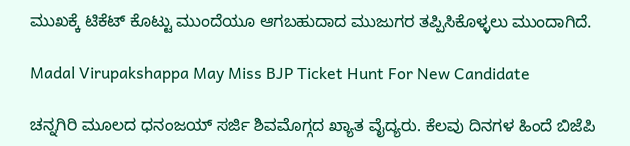ಮುಖಕ್ಕೆ ಟಿಕೆಟ್ ಕೊಟ್ಟು ಮುಂದೆಯೂ ಆಗಬಹುದಾದ ಮುಜುಗರ ತಪ್ಪಿಸಿಕೊಳ್ಳಲು ಮುಂದಾಗಿದೆ.

Madal Virupakshappa May Miss BJP Ticket Hunt For New Candidate

ಚನ್ನಗಿರಿ ಮೂಲದ ಧನಂಜಯ್ ಸರ್ಜಿ ಶಿವಮೊಗ್ಗದ ಖ್ಯಾತ ವೈದ್ಯರು. ಕೆಲವು ದಿನಗಳ ಹಿಂದೆ ಬಿಜೆಪಿ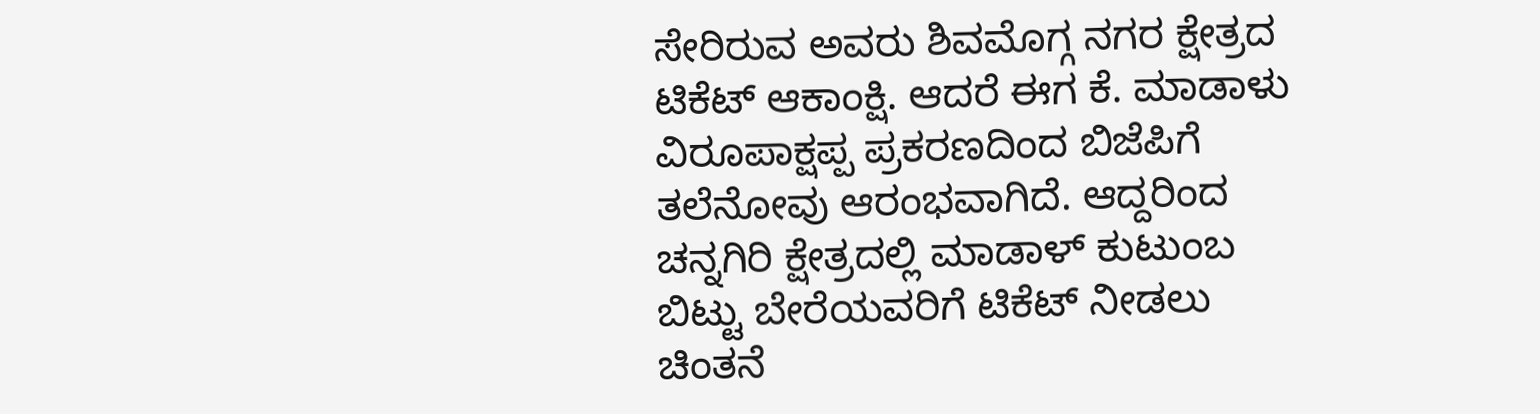ಸೇರಿರುವ ಅವರು ಶಿವಮೊಗ್ಗ ನಗರ ಕ್ಷೇತ್ರದ ಟಿಕೆಟ್ ಆಕಾಂಕ್ಷಿ. ಆದರೆ ಈಗ ಕೆ. ಮಾಡಾಳು ವಿರೂಪಾಕ್ಷಪ್ಪ ಪ್ರಕರಣದಿಂದ ಬಿಜೆಪಿಗೆ ತಲೆನೋವು ಆರಂಭವಾಗಿದೆ. ಆದ್ದರಿಂದ ಚನ್ನಗಿರಿ ಕ್ಷೇತ್ರದಲ್ಲಿ ಮಾಡಾಳ್ ಕುಟುಂಬ ಬಿಟ್ಟು ಬೇರೆಯವರಿಗೆ ಟಿಕೆಟ್ ನೀಡಲು ಚಿಂತನೆ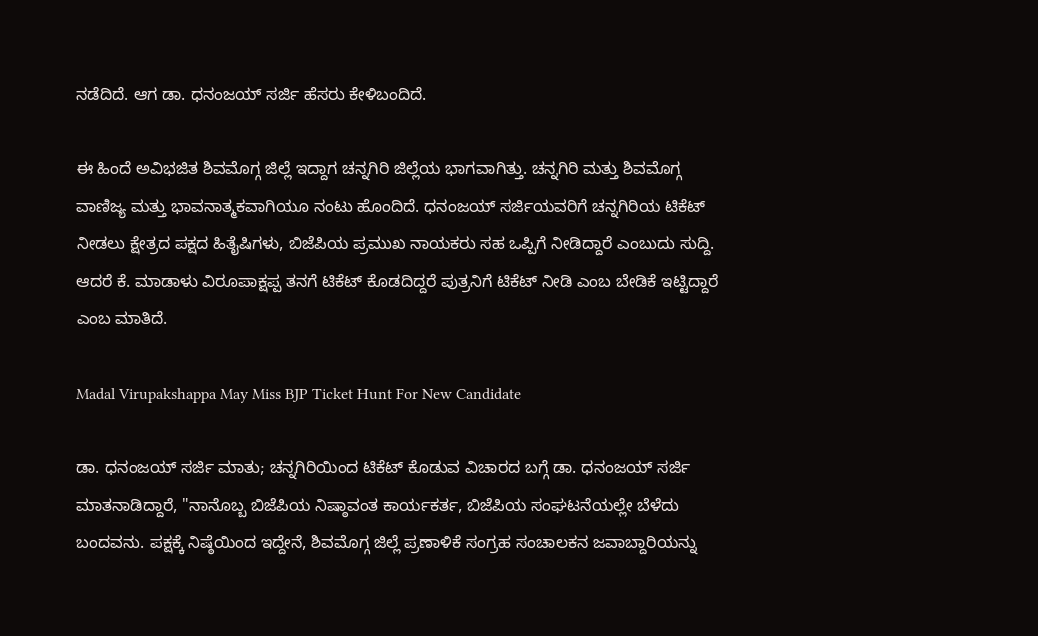ನಡೆದಿದೆ. ಆಗ ಡಾ. ಧನಂಜಯ್ ಸರ್ಜಿ ಹೆಸರು ಕೇಳಿಬಂದಿದೆ.

ಈ ಹಿಂದೆ ಅವಿಭಜಿತ ಶಿವಮೊಗ್ಗ ಜಿಲ್ಲೆ ಇದ್ದಾಗ ಚನ್ನಗಿರಿ ಜಿಲ್ಲೆಯ ಭಾಗವಾಗಿತ್ತು. ಚನ್ನಗಿರಿ ಮತ್ತು ಶಿವಮೊಗ್ಗ ವಾಣಿಜ್ಯ ಮತ್ತು ಭಾವನಾತ್ಮಕವಾಗಿಯೂ ನಂಟು ಹೊಂದಿದೆ. ಧನಂಜಯ್ ಸರ್ಜಿಯವರಿಗೆ ಚನ್ನಗಿರಿಯ ಟಿಕೆಟ್ ನೀಡಲು ಕ್ಷೇತ್ರದ ಪಕ್ಷದ ಹಿತೈಷಿಗಳು, ಬಿಜೆಪಿಯ ಪ್ರಮುಖ ನಾಯಕರು ಸಹ ಒಪ್ಪಿಗೆ ನೀಡಿದ್ದಾರೆ ಎಂಬುದು ಸುದ್ದಿ. ಆದರೆ ಕೆ. ಮಾಡಾಳು ವಿರೂಪಾಕ್ಷಪ್ಪ ತನಗೆ ಟಿಕೆಟ್ ಕೊಡದಿದ್ದರೆ ಪುತ್ರನಿಗೆ ಟಿಕೆಟ್ ನೀಡಿ ಎಂಬ ಬೇಡಿಕೆ ಇಟ್ಟಿದ್ದಾರೆ ಎಂಬ ಮಾತಿದೆ.

Madal Virupakshappa May Miss BJP Ticket Hunt For New Candidate

ಡಾ. ಧನಂಜಯ್ ಸರ್ಜಿ ಮಾತು; ಚನ್ನಗಿರಿಯಿಂದ ಟಿಕೆಟ್ ಕೊಡುವ ವಿಚಾರದ ಬಗ್ಗೆ ಡಾ. ಧನಂಜಯ್ ಸರ್ಜಿ ಮಾತನಾಡಿದ್ದಾರೆ, "ನಾನೊಬ್ಬ ಬಿಜೆಪಿಯ ನಿಷ್ಠಾವಂತ ಕಾರ್ಯಕರ್ತ, ಬಿಜೆಪಿಯ ಸಂಘಟನೆಯಲ್ಲೇ ಬೆಳೆದು ಬಂದವನು. ಪಕ್ಷಕ್ಕೆ ನಿಷ್ಠೆಯಿಂದ ಇದ್ದೇನೆ, ಶಿವಮೊಗ್ಗ ಜಿಲ್ಲೆ ಪ್ರಣಾಳಿಕೆ ಸಂಗ್ರಹ ಸಂಚಾಲಕನ ಜವಾಬ್ದಾರಿಯನ್ನು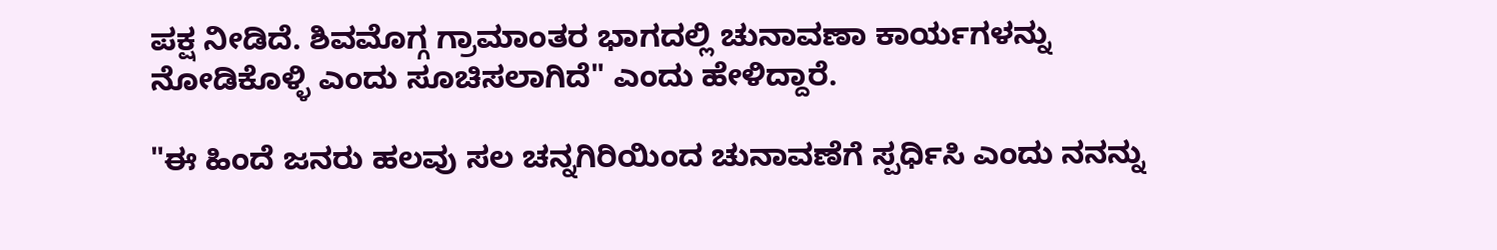ಪಕ್ಷ ನೀಡಿದೆ. ಶಿವಮೊಗ್ಗ ಗ್ರಾಮಾಂತರ ಭಾಗದಲ್ಲಿ ಚುನಾವಣಾ ಕಾರ್ಯಗಳನ್ನು ನೋಡಿಕೊಳ್ಳಿ ಎಂದು ಸೂಚಿಸಲಾಗಿದೆ" ಎಂದು ಹೇಳಿದ್ದಾರೆ.

"ಈ ಹಿಂದೆ ಜನರು ಹಲವು ಸಲ ಚನ್ನಗಿರಿಯಿಂದ ಚುನಾವಣೆಗೆ ಸ್ಪರ್ಧಿಸಿ ಎಂದು ನನನ್ನು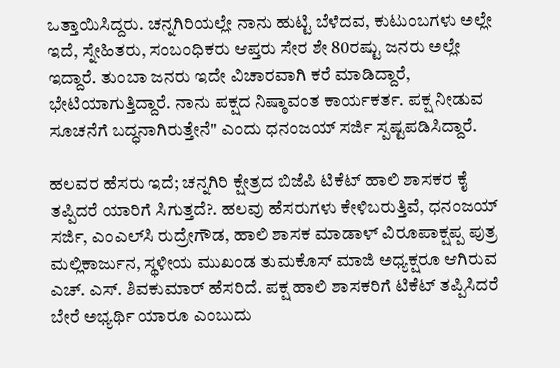ಒತ್ತಾಯಿಸಿದ್ದರು. ಚನ್ನಗಿರಿಯಲ್ಲೇ ನಾನು ಹುಟ್ಟಿ ಬೆಳೆದವ, ಕುಟುಂಬಗಳು ಅಲ್ಲೇ ಇದೆ, ಸ್ನೇಹಿತರು, ಸಂಬಂಧಿಕರು ಆಪ್ತರು ಸೇರ ಶೇ 80ರಷ್ಟು ಜನರು ಅಲ್ಲೇ ಇದ್ದಾರೆ. ತುಂಬಾ ಜನರು ಇದೇ ವಿಚಾರವಾಗಿ ಕರೆ ಮಾಡಿದ್ದಾರೆ, ಭೇಟಿಯಾಗುತ್ತಿದ್ದಾರೆ. ನಾನು ಪಕ್ಷದ ನಿಷ್ಠಾವಂತ ಕಾರ್ಯಕರ್ತ. ಪಕ್ಷ ನೀಡುವ ಸೂಚನೆಗೆ ಬದ್ಧನಾಗಿರುತ್ತೇನೆ" ಎಂದು ಧನಂಜಯ್ ಸರ್ಜಿ ಸ್ಪಷ್ಟಪಡಿಸಿದ್ದಾರೆ.

ಹಲವರ ಹೆಸರು ಇದೆ; ಚನ್ನಗಿರಿ ಕ್ಷೇತ್ರದ ಬಿಜೆಪಿ ಟಿಕೆಟ್‌ ಹಾಲಿ ಶಾಸಕರ ಕೈ ತಪ್ಪಿದರೆ ಯಾರಿಗೆ ಸಿಗುತ್ತದೆ?. ಹಲವು ಹೆಸರುಗಳು ಕೇಳಿಬರುತ್ತಿವೆ, ಧನಂಜಯ್ ಸರ್ಜಿ, ಎಂಎಲ್‌ಸಿ ರುದ್ರೇಗೌಡ, ಹಾಲಿ ಶಾಸಕ ಮಾಡಾಳ್ ವಿರೂಪಾಕ್ಷಪ್ಪ ಪುತ್ರ ಮಲ್ಲಿಕಾರ್ಜುನ, ಸ್ಥಳೀಯ ಮುಖಂಡ ತುಮಕೊಸ್ ಮಾಜಿ ಅಧ್ಯಕ್ಷರೂ ಆಗಿರುವ ಎಚ್. ಎಸ್. ಶಿವಕುಮಾರ್ ಹೆಸರಿದೆ. ಪಕ್ಷ ಹಾಲಿ ಶಾಸಕರಿಗೆ ಟಿಕೆಟ್ ತಪ್ಪಿಸಿದರೆ ಬೇರೆ ಅಭ್ಯರ್ಥಿ ಯಾರೂ ಎಂಬುದು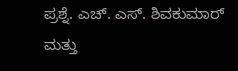ಪ್ರಶ್ನೆ. ಎಚ್. ಎಸ್. ಶಿವಕುಮಾರ್ ಮತ್ತು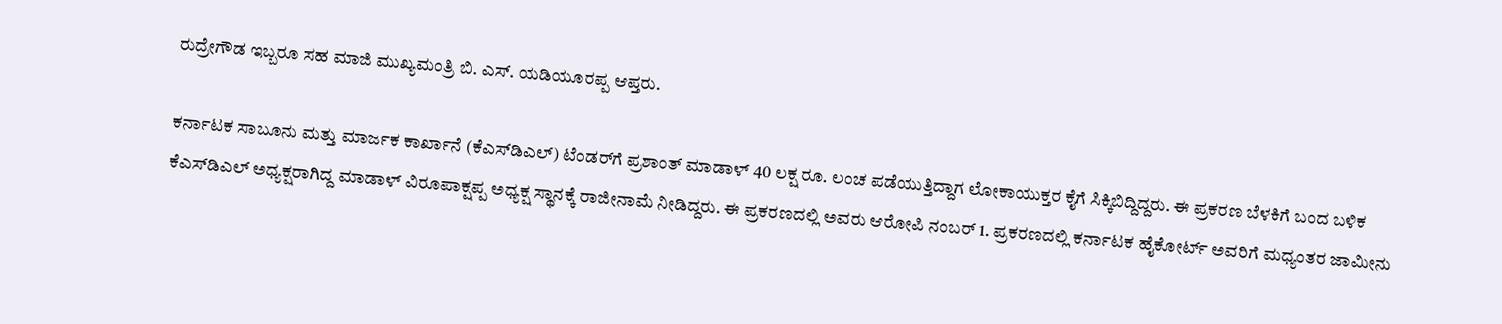ರುದ್ರೇಗೌಡ ಇಬ್ಬರೂ ಸಹ ಮಾಜಿ ಮುಖ್ಯಮಂತ್ರಿ ಬಿ. ಎಸ್. ಯಡಿಯೂರಪ್ಪ ಆಪ್ತರು.

ಕರ್ನಾಟಕ ಸಾಬೂನು ಮತ್ತು ಮಾರ್ಜಕ ಕಾರ್ಖಾನೆ (ಕೆಎಸ್‌ಡಿಎಲ್) ಟೆಂಡರ್‌ಗೆ ಪ್ರಶಾಂತ್ ಮಾಡಾಳ್ 40 ಲಕ್ಷ ರೂ. ಲಂಚ ಪಡೆಯುತ್ತಿದ್ದಾಗ ಲೋಕಾಯುಕ್ತರ ಕೈಗೆ ಸಿಕ್ಕಿಬಿದ್ದಿದ್ದರು. ಈ ಪ್ರಕರಣ ಬೆಳಕಿಗೆ ಬಂದ ಬಳಿಕ ಕೆಎಸ್‌ಡಿಎಲ್ ಅಧ್ಯಕ್ಷರಾಗಿದ್ದ ಮಾಡಾಳ್ ವಿರೂಪಾಕ್ಷಪ್ಪ ಅಧ್ಯಕ್ಷ ಸ್ಥಾನಕ್ಕೆ ರಾಜೀನಾಮೆ ನೀಡಿದ್ದರು. ಈ ಪ್ರಕರಣದಲ್ಲಿ ಅವರು ಆರೋಪಿ ನಂಬರ್ 1. ಪ್ರಕರಣದಲ್ಲಿ ಕರ್ನಾಟಕ ಹೈಕೋರ್ಟ್ ಅವರಿಗೆ ಮಧ್ಯಂತರ ಜಾಮೀನು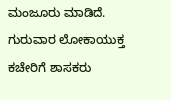ಮಂಜೂರು ಮಾಡಿದೆ. ಗುರುವಾರ ಲೋಕಾಯುಕ್ತ ಕಚೇರಿಗೆ ಶಾಸಕರು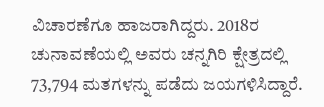ವಿಚಾರಣೆಗೂ ಹಾಜರಾಗಿದ್ದರು. 2018ರ ಚುನಾವಣೆಯಲ್ಲಿ ಅವರು ಚನ್ನಗಿರಿ ಕ್ಷೇತ್ರದಲ್ಲಿ 73,794 ಮತಗಳನ್ನು ಪಡೆದು ಜಯಗಳಿಸಿದ್ದಾರೆ.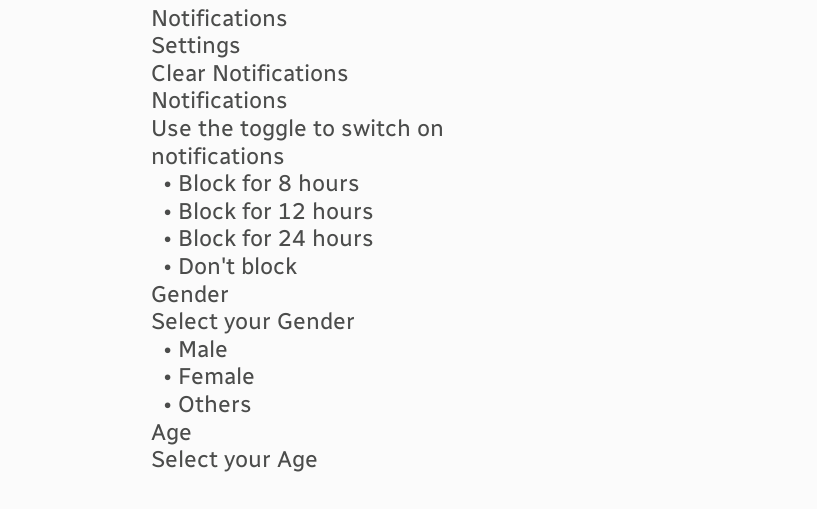Notifications
Settings
Clear Notifications
Notifications
Use the toggle to switch on notifications
  • Block for 8 hours
  • Block for 12 hours
  • Block for 24 hours
  • Don't block
Gender
Select your Gender
  • Male
  • Female
  • Others
Age
Select your Age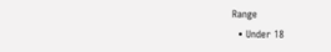Range
  • Under 18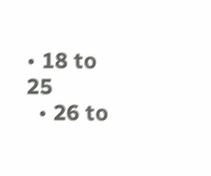• 18 to 25
  • 26 to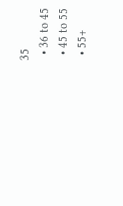35
  • 36 to 45
  • 45 to 55
  • 55+